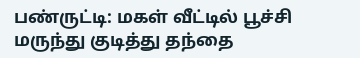பண்ருட்டி: மகள் வீட்டில் பூச்சி மருந்து குடித்து தந்தை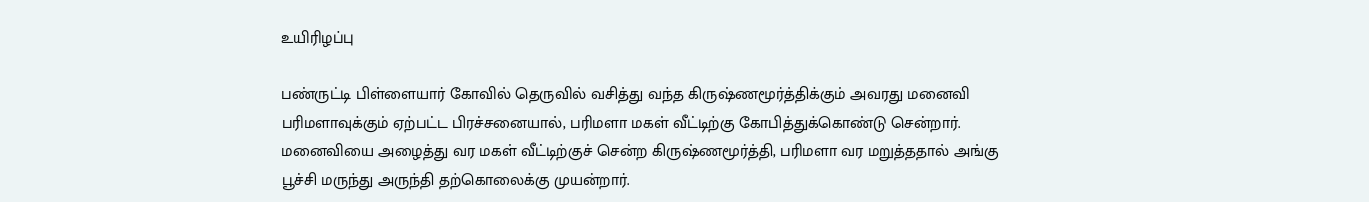உயிரிழப்பு

பண்ருட்டி பிள்ளையார் கோவில் தெருவில் வசித்து வந்த கிருஷ்ணமூர்த்திக்கும் அவரது மனைவி பரிமளாவுக்கும் ஏற்பட்ட பிரச்சனையால், பரிமளா மகள் வீட்டிற்கு கோபித்துக்கொண்டு சென்றார். மனைவியை அழைத்து வர மகள் வீட்டிற்குச் சென்ற கிருஷ்ணமூர்த்தி, பரிமளா வர மறுத்ததால் அங்கு பூச்சி மருந்து அருந்தி தற்கொலைக்கு முயன்றார்.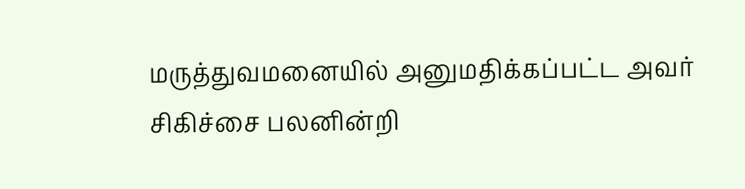மருத்துவமனையில் அனுமதிக்கப்பட்ட அவர் சிகிச்சை பலனின்றி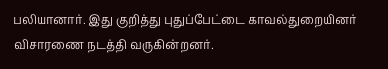பலியானார். இது குறித்து புதுப்பேட்டை காவல்துறையினர் விசாரணை நடத்தி வருகின்றனர்.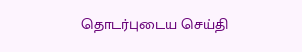தொடர்புடைய செய்தி